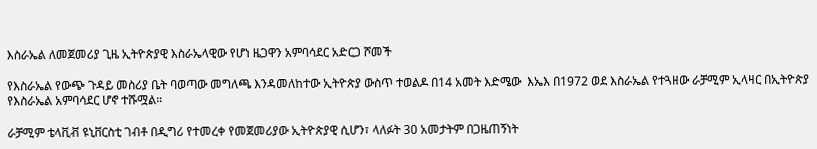እስራኤል ለመጀመሪያ ጊዜ ኢትዮጵያዊ እስራኤላዊው የሆነ ዜጋዋን አምባሳደር አድርጋ ሾመች

የእስራኤል የውጭ ጉዳይ መስሪያ ቤት ባወጣው መግለጫ እንዳመለከተው ኢትዮጵያ ውስጥ ተወልዶ በ14 አመት እድሜው  እኤእ በ1972 ወደ እስራኤል የተጓዘው ራቻሚም ኢላዛር በኢትዮጵያ  የእስራኤል አምባሳደር ሆኖ ተሹሟል።

ራቻሚም ቴላቪቭ ዩኒቨርስቲ ገብቶ በዲግሪ የተመረቀ የመጀመሪያው ኢትዮጵያዊ ሲሆን፣ ላለፉት 30 አመታትም በጋዜጠኝነት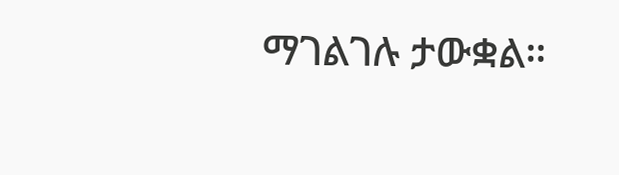ማገልገሉ ታውቋል።